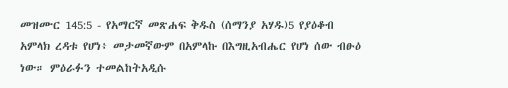መዝሙር 145:5 - የአማርኛ መጽሐፍ ቅዱስ (ሰማንያ አሃዱ)5 የያዕቆብ አምላክ ረዳቱ የሆነ፥ መታመኛውም በአምላኩ በእግዚአብሔር የሆነ ሰው ብፁዕ ነው። ምዕራፉን ተመልከትአዲሱ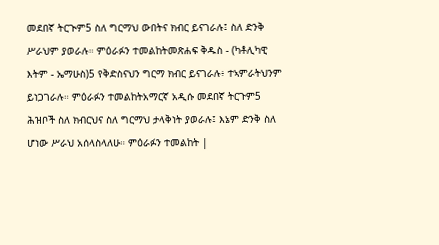መደበኛ ትርጒም5 ስለ ግርማህ ውበትና ክብር ይናገራሉ፤ ስለ ድንቅ ሥራህም ያወራሉ። ምዕራፉን ተመልከትመጽሐፍ ቅዱስ - (ካቶሊካዊ እትም - ኤማሁስ)5 የቅድስናህን ግርማ ክብር ይናገራሉ፥ ተኣምራትህንም ይነጋገራሉ። ምዕራፉን ተመልከትአማርኛ አዲሱ መደበኛ ትርጉም5 ሕዝቦች ስለ ክብርህና ስለ ግርማህ ታላቅነት ያወራሉ፤ እኔም ድንቅ ስለ ሆነው ሥራህ አሰላስላለሁ። ምዕራፉን ተመልከት |